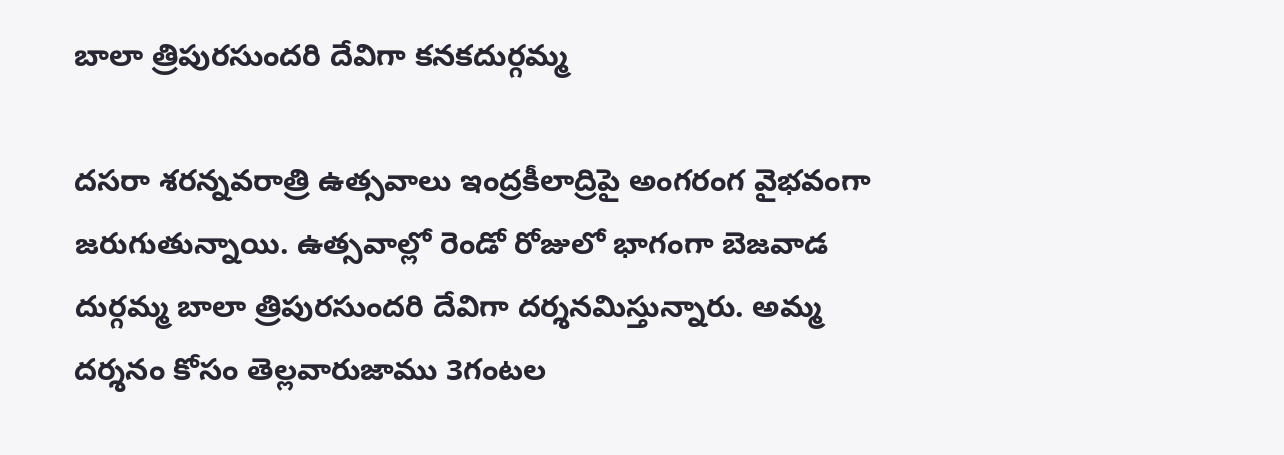బాలా త్రిపురసుందరి దేవిగా కనకదుర్గమ్మ

దసరా శరన్నవరాత్రి ఉత్సవాలు ఇంద్రకీలాద్రిపై అంగరంగ వైభవంగా జరుగుతున్నాయి. ఉత్సవాల్లో రెండో రోజులో భాగంగా బెజవాడ దుర్గమ్మ బాలా త్రిపురసుందరి దేవిగా దర్శనమిస్తున్నారు. అమ్మ దర్శనం కోసం తెల్లవారుజాము 3గంటల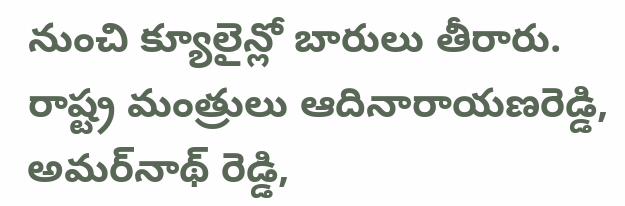నుంచి క్యూలైన్లో బారులు తీరారు. రాష్ట్ర మంత్రులు ఆదినారాయణరెడ్డి, అమర్‌నాథ్ రెడ్డి,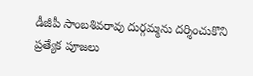డీజీపీ సాంబశివరావు దుర్గమ్మను దర్శించుకొని ప్రత్యేక పూజలు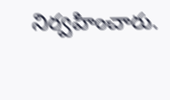నిర్వహించారు.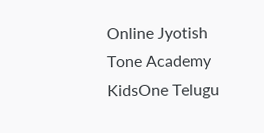Online Jyotish
Tone Academy
KidsOne Telugu